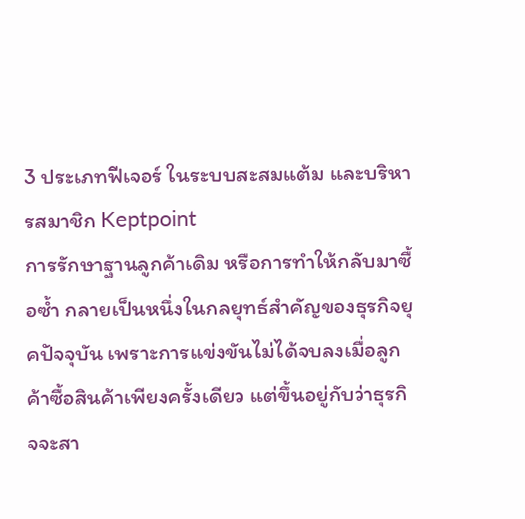3 ประเภทฟีเจอร์ ในระบบสะสมแต้ม และบริหารสมาชิก Keptpoint
การรักษาฐานลูกค้าเดิม หรือการทำให้กลับมาซื้อซ้ำ กลายเป็นหนึ่งในกลยุทธ์สำคัญของธุรกิจยุคปัจจุบัน เพราะการแข่งขันไม่ได้จบลงเมื่อลูกค้าซื้อสินค้าเพียงครั้งเดียว แต่ขึ้นอยู่กับว่าธุรกิจจะสา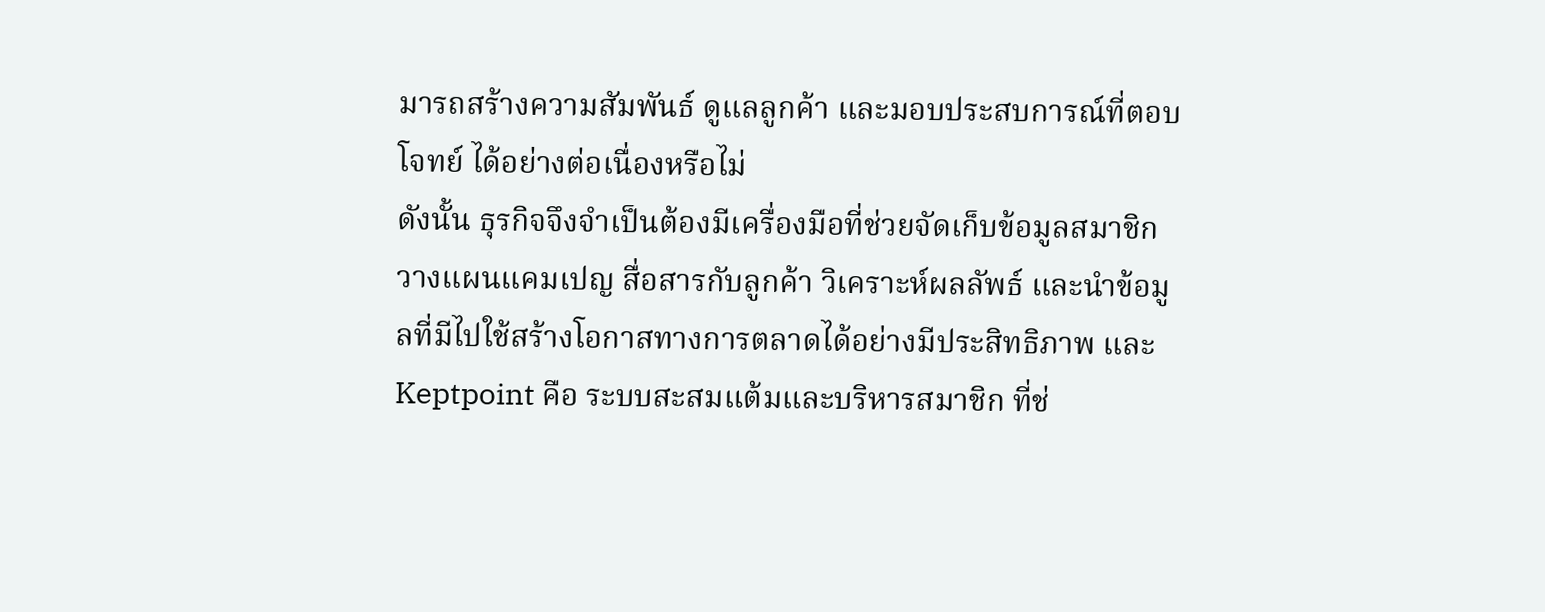มารถสร้างความสัมพันธ์ ดูแลลูกค้า และมอบประสบการณ์ที่ตอบโจทย์ ได้อย่างต่อเนื่องหรือไม่
ดังนั้น ธุรกิจจึงจำเป็นต้องมีเครื่องมือที่ช่วยจัดเก็บข้อมูลสมาชิก วางแผนแคมเปญ สื่อสารกับลูกค้า วิเคราะห์ผลลัพธ์ และนำข้อมูลที่มีไปใช้สร้างโอกาสทางการตลาดได้อย่างมีประสิทธิภาพ และ Keptpoint คือ ระบบสะสมแต้มและบริหารสมาชิก ที่ช่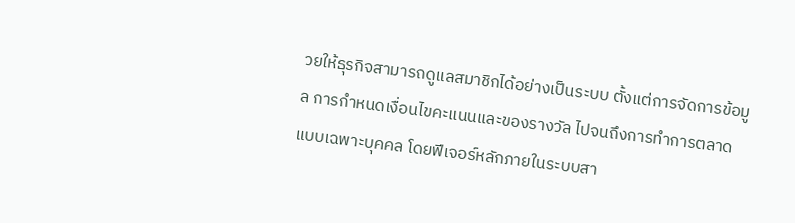วยให้ธุรกิจสามารถดูแลสมาชิกได้อย่างเป็นระบบ ตั้งแต่การจัดการข้อมูล การกำหนดเงื่อนไขคะแนนและของรางวัล ไปจนถึงการทำการตลาดแบบเฉพาะบุคคล โดยฟีเจอร์หลักภายในระบบสา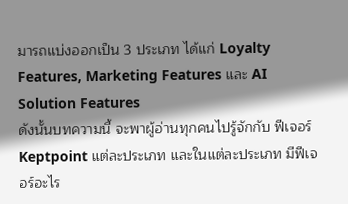มารถแบ่งออกเป็น 3 ประเภท ได้แก่ Loyalty Features, Marketing Features และ AI Solution Features
ดังนั้นบทความนี้ จะพาผู้อ่านทุกคนไปรู้จักกับ ฟีเจอร์ Keptpoint แต่ละประเภท และในแต่ละประเภท มีฟีเจอร์อะไร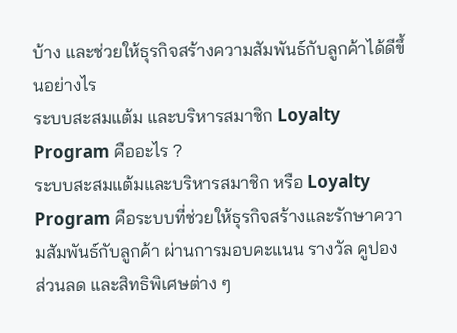บ้าง และช่วยให้ธุรกิจสร้างความสัมพันธ์กับลูกค้าได้ดีขึ้นอย่างไร
ระบบสะสมแต้ม และบริหารสมาชิก Loyalty Program คืออะไร ?
ระบบสะสมแต้มและบริหารสมาชิก หรือ Loyalty Program คือระบบที่ช่วยให้ธุรกิจสร้างและรักษาความสัมพันธ์กับลูกค้า ผ่านการมอบคะแนน รางวัล คูปอง ส่วนลด และสิทธิพิเศษต่าง ๆ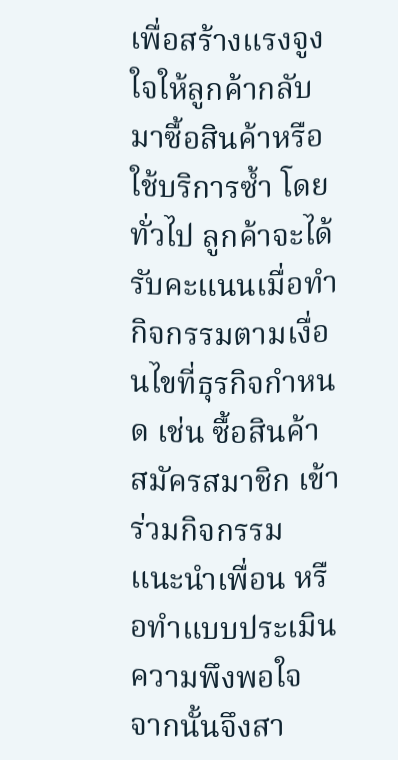เพื่อสร้างแรงจูงใจให้ลูกค้ากลับมาซื้อสินค้าหรือใช้บริการซ้ำ โดยทั่วไป ลูกค้าจะได้รับคะแนนเมื่อทำกิจกรรมตามเงื่อนไขที่ธุรกิจกำหนด เช่น ซื้อสินค้า สมัครสมาชิก เข้าร่วมกิจกรรม แนะนำเพื่อน หรือทำแบบประเมินความพึงพอใจ จากนั้นจึงสา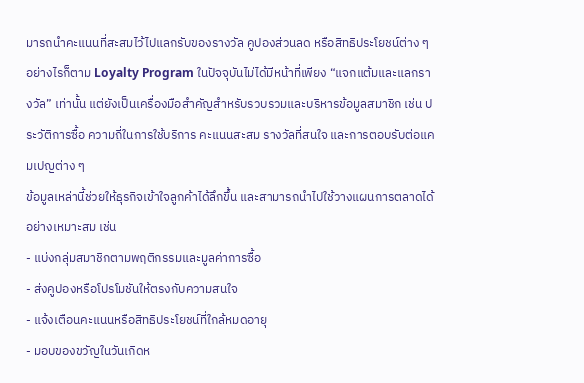มารถนำคะแนนที่สะสมไว้ไปแลกรับของรางวัล คูปองส่วนลด หรือสิทธิประโยชน์ต่าง ๆ
อย่างไรก็ตาม Loyalty Program ในปัจจุบันไม่ได้มีหน้าที่เพียง “แจกแต้มและแลกรางวัล” เท่านั้น แต่ยังเป็นเครื่องมือสำคัญสำหรับรวบรวมและบริหารข้อมูลสมาชิก เช่น ประวัติการซื้อ ความถี่ในการใช้บริการ คะแนนสะสม รางวัลที่สนใจ และการตอบรับต่อแคมเปญต่าง ๆ
ข้อมูลเหล่านี้ช่วยให้ธุรกิจเข้าใจลูกค้าได้ลึกขึ้น และสามารถนำไปใช้วางแผนการตลาดได้อย่างเหมาะสม เช่น
- แบ่งกลุ่มสมาชิกตามพฤติกรรมและมูลค่าการซื้อ
- ส่งคูปองหรือโปรโมชันให้ตรงกับความสนใจ
- แจ้งเตือนคะแนนหรือสิทธิประโยชน์ที่ใกล้หมดอายุ
- มอบของขวัญในวันเกิดห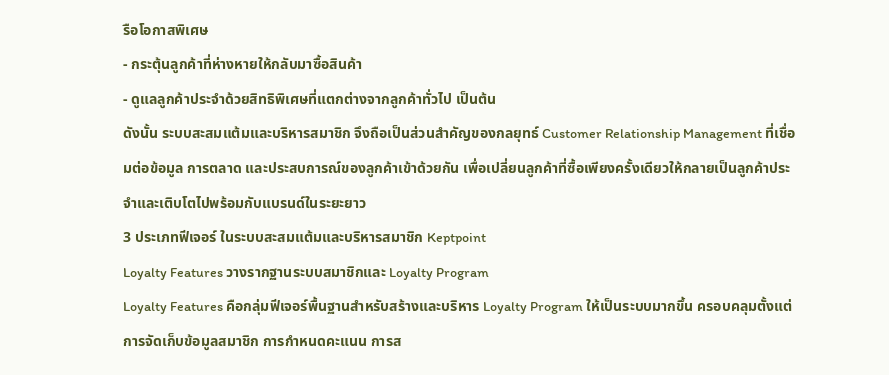รือโอกาสพิเศษ
- กระตุ้นลูกค้าที่ห่างหายให้กลับมาซื้อสินค้า
- ดูแลลูกค้าประจำด้วยสิทธิพิเศษที่แตกต่างจากลูกค้าทั่วไป เป็นต้น
ดังนั้น ระบบสะสมแต้มและบริหารสมาชิก จึงถือเป็นส่วนสำคัญของกลยุทธ์ Customer Relationship Management ที่เชื่อมต่อข้อมูล การตลาด และประสบการณ์ของลูกค้าเข้าด้วยกัน เพื่อเปลี่ยนลูกค้าที่ซื้อเพียงครั้งเดียวให้กลายเป็นลูกค้าประจำและเติบโตไปพร้อมกับแบรนด์ในระยะยาว
3 ประเภทฟีเจอร์ ในระบบสะสมแต้มและบริหารสมาชิก Keptpoint
Loyalty Features วางรากฐานระบบสมาชิกและ Loyalty Program
Loyalty Features คือกลุ่มฟีเจอร์พื้นฐานสำหรับสร้างและบริหาร Loyalty Program ให้เป็นระบบมากขึ้น ครอบคลุมตั้งแต่การจัดเก็บข้อมูลสมาชิก การกำหนดคะแนน การส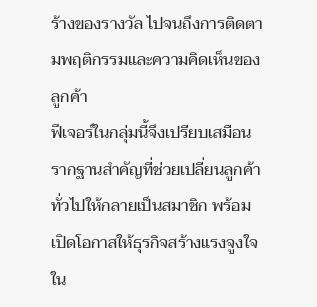ร้างของรางวัล ไปจนถึงการติดตามพฤติกรรมและความคิดเห็นของลูกค้า
ฟีเจอร์ในกลุ่มนี้จึงเปรียบเสมือนรากฐานสำคัญที่ช่วยเปลี่ยนลูกค้าทั่วไปให้กลายเป็นสมาชิก พร้อมเปิดโอกาสให้ธุรกิจสร้างแรงจูงใจใน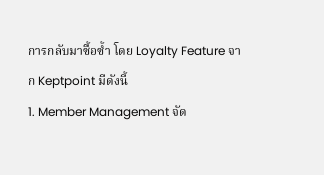การกลับมาซื้อซ้ำ โดย Loyalty Feature จาก Keptpoint มีดังนี้
1. Member Management จัด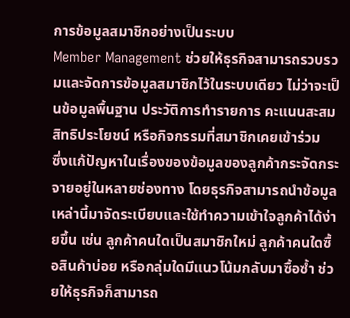การข้อมูลสมาชิกอย่างเป็นระบบ
Member Management ช่วยให้ธุรกิจสามารถรวบรวมและจัดการข้อมูลสมาชิกไว้ในระบบเดียว ไม่ว่าจะเป็นข้อมูลพื้นฐาน ประวัติการทำรายการ คะแนนสะสม สิทธิประโยชน์ หรือกิจกรรมที่สมาชิกเคยเข้าร่วม
ซึ่งแก้ปัญหาในเรื่องของข้อมูลของลูกค้ากระจัดกระจายอยู่ในหลายช่องทาง โดยธุรกิจสามารถนำข้อมูลเหล่านี้มาจัดระเบียบและใช้ทำความเข้าใจลูกค้าได้ง่ายขึ้น เช่น ลูกค้าคนใดเป็นสมาชิกใหม่ ลูกค้าคนใดซื้อสินค้าบ่อย หรือกลุ่มใดมีแนวโน้มกลับมาซื้อซ้ำ ช่วยให้ธุรกิจก็สามารถ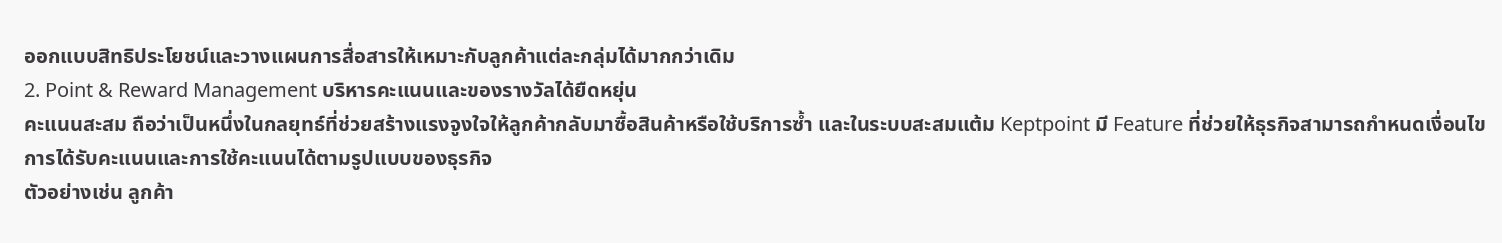ออกแบบสิทธิประโยชน์และวางแผนการสื่อสารให้เหมาะกับลูกค้าแต่ละกลุ่มได้มากกว่าเดิม
2. Point & Reward Management บริหารคะแนนและของรางวัลได้ยืดหยุ่น
คะแนนสะสม ถือว่าเป็นหนึ่งในกลยุทธ์ที่ช่วยสร้างแรงจูงใจให้ลูกค้ากลับมาซื้อสินค้าหรือใช้บริการซ้ำ และในระบบสะสมแต้ม Keptpoint มี Feature ที่ช่วยให้ธุรกิจสามารถกำหนดเงื่อนไขการได้รับคะแนนและการใช้คะแนนได้ตามรูปแบบของธุรกิจ
ตัวอย่างเช่น ลูกค้า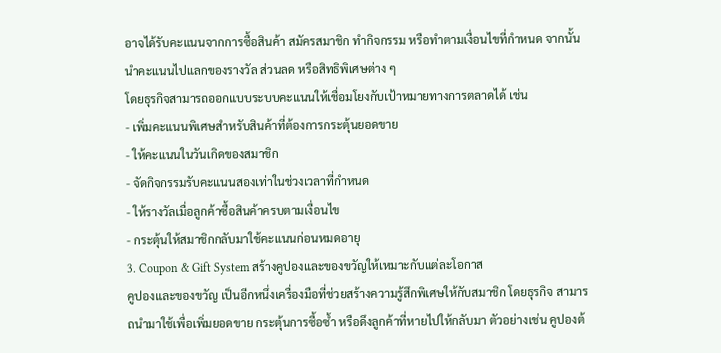อาจได้รับคะแนนจากการซื้อสินค้า สมัครสมาชิก ทำกิจกรรม หรือทำตามเงื่อนไขที่กำหนด จากนั้นนำคะแนนไปแลกของรางวัล ส่วนลด หรือสิทธิพิเศษต่าง ๆ
โดยธุรกิจสามารถออกแบบระบบคะแนนให้เชื่อมโยงกับเป้าหมายทางการตลาดได้ เช่น
- เพิ่มคะแนนพิเศษสำหรับสินค้าที่ต้องการกระตุ้นยอดขาย
- ให้คะแนนในวันเกิดของสมาชิก
- จัดกิจกรรมรับคะแนนสองเท่าในช่วงเวลาที่กำหนด
- ให้รางวัลเมื่อลูกค้าซื้อสินค้าครบตามเงื่อนไข
- กระตุ้นให้สมาชิกกลับมาใช้คะแนนก่อนหมดอายุ
3. Coupon & Gift System สร้างคูปองและของขวัญให้เหมาะกับแต่ละโอกาส
คูปองและของขวัญ เป็นอีกหนึ่งเครื่องมือที่ช่วยสร้างความรู้สึกพิเศษให้กับสมาชิก โดยธุรกิจ สามารถนำมาใช้เพื่อเพิ่มยอดขาย กระตุ้นการซื้อซ้ำ หรือดึงลูกค้าที่หายไปให้กลับมา ตัวอย่างเช่น คูปองต้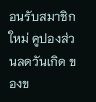อนรับสมาชิกใหม่ คูปองส่วนลดวันเกิด ของข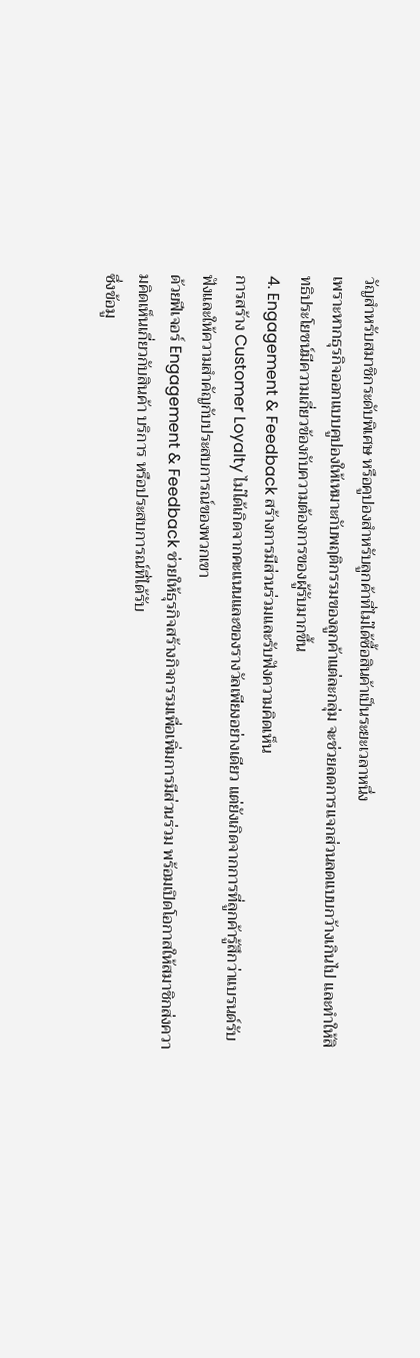วัญสำหรับสมาชิกระดับพิเศษ หรือคูปองสำหรับลูกค้าที่ไม่ได้ซื้อสินค้าเป็นระยะเวลาหนึ่ง
เพราะหากธุรกิจออกแบบคูปองให้เหมาะกับพฤติกรรมของลูกค้าแต่ละกลุ่ม จะช่วยลดการแจกส่วนลดแบบกว้างเกินไป และทำให้สิทธิประโยชน์มีความเกี่ยวข้องกับความต้องการของผู้รับมากขึ้น
4. Engagement & Feedback สร้างการมีส่วนร่วมและรับฟังความคิดเห็น
การสร้าง Customer Loyalty ไม่ได้เกิดจากคะแนนและของรางวัลเพียงอย่างเดียว แต่ยังเกิดจากการที่ลูกค้ารู้สึกว่าแบรนด์รับฟังและให้ความสำคัญกับประสบการณ์ของพวกเขา
ด้วยฟีเจอร์ Engagement & Feedback ช่วยให้ธุรกิจสร้างกิจกรรมเพื่อเพิ่มการมีส่วนร่วม พร้อมเปิดโอกาสให้สมาชิกส่งความคิดเห็นเกี่ยวกับสินค้า บริการ หรือประสบการณ์ที่ได้รับ
ซึ่งข้อมู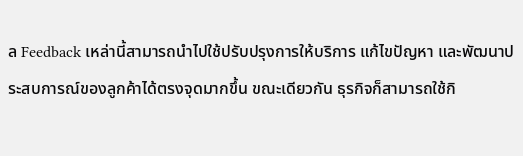ล Feedback เหล่านี้สามารถนำไปใช้ปรับปรุงการให้บริการ แก้ไขปัญหา และพัฒนาประสบการณ์ของลูกค้าได้ตรงจุดมากขึ้น ขณะเดียวกัน ธุรกิจก็สามารถใช้กิ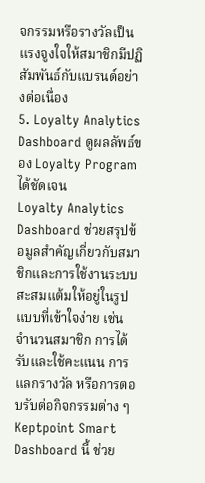จกรรมหรือรางวัลเป็นแรงจูงใจให้สมาชิกมีปฏิสัมพันธ์กับแบรนด์อย่างต่อเนื่อง
5. Loyalty Analytics Dashboard ดูผลลัพธ์ของ Loyalty Program ได้ชัดเจน
Loyalty Analytics Dashboard ช่วยสรุปข้อมูลสำคัญเกี่ยวกับสมาชิกและการใช้งานระบบสะสมแต้มให้อยู่ในรูปแบบที่เข้าใจง่าย เช่น จำนวนสมาชิก การได้รับและใช้คะแนน การแลกรางวัล หรือการตอบรับต่อกิจกรรมต่าง ๆ
Keptpoint Smart Dashboard นี้ ช่วย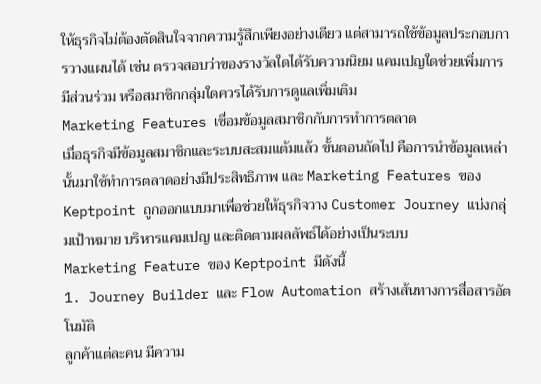ให้ธุรกิจไม่ต้องตัดสินใจจากความรู้สึกเพียงอย่างเดียว แต่สามารถใช้ข้อมูลประกอบการวางแผนได้ เช่น ตรวจสอบว่าของรางวัลใดได้รับความนิยม แคมเปญใดช่วยเพิ่มการมีส่วนร่วม หรือสมาชิกกลุ่มใดควรได้รับการดูแลเพิ่มเติม
Marketing Features เชื่อมข้อมูลสมาชิกกับการทำการตลาด
เมื่อธุรกิจมีข้อมูลสมาชิกและระบบสะสมแต้มแล้ว ขั้นตอนถัดไป คือการนำข้อมูลเหล่านั้นมาใช้ทำการตลาดอย่างมีประสิทธิภาพ และ Marketing Features ของ Keptpoint ถูกออกแบบมาเพื่อช่วยให้ธุรกิจวาง Customer Journey แบ่งกลุ่มเป้าหมาย บริหารแคมเปญ และติดตามผลลัพธ์ได้อย่างเป็นระบบ
Marketing Feature ของ Keptpoint มีดังนี้
1. Journey Builder และ Flow Automation สร้างเส้นทางการสื่อสารอัตโนมัติ
ลูกค้าแต่ละคน มีความ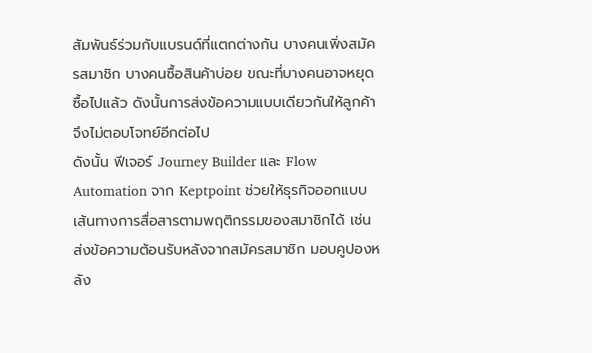สัมพันธ์ร่วมกับแบรนด์ที่แตกต่างกัน บางคนเพิ่งสมัครสมาชิก บางคนซื้อสินค้าบ่อย ขณะที่บางคนอาจหยุดซื้อไปแล้ว ดังนั้นการส่งข้อความแบบเดียวกันให้ลูกค้า จึงไม่ตอบโจทย์อีกต่อไป
ดังนั้น ฟีเจอร์ Journey Builder และ Flow Automation จาก Keptpoint ช่วยให้ธุรกิจออกแบบเส้นทางการสื่อสารตามพฤติกรรมของสมาชิกได้ เช่น ส่งข้อความต้อนรับหลังจากสมัครสมาชิก มอบคูปองหลัง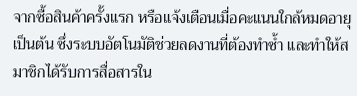จากซื้อสินค้าครั้งแรก หรือแจ้งเตือนเมื่อคะแนนใกล้หมดอายุ เป็นต้น ซึ่งระบบอัตโนมัติช่วยลดงานที่ต้องทำซ้ำ และทำให้สมาชิกได้รับการสื่อสารใน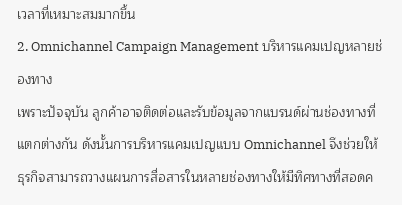เวลาที่เหมาะสมมากขึ้น
2. Omnichannel Campaign Management บริหารแคมเปญหลายช่องทาง
เพราะปัจจุบัน ลูกค้าอาจติดต่อและรับข้อมูลจากแบรนด์ผ่านช่องทางที่แตกต่างกัน ดังนั้นการบริหารแคมเปญแบบ Omnichannel จึงช่วยให้ธุรกิจสามารถวางแผนการสื่อสารในหลายช่องทางให้มีทิศทางที่สอดค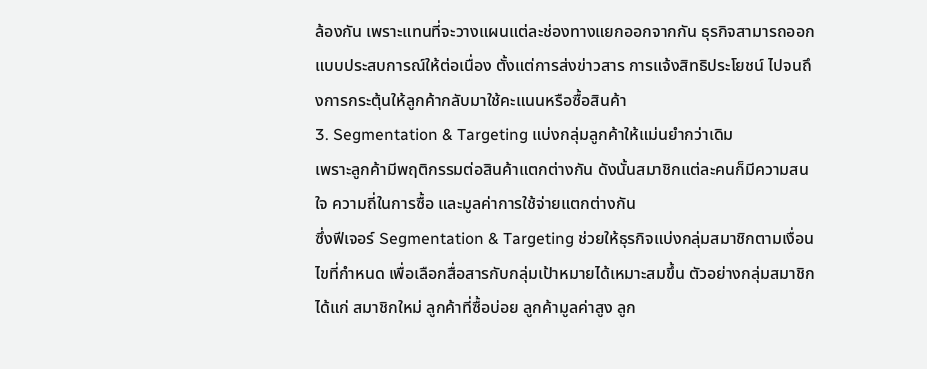ล้องกัน เพราะแทนที่จะวางแผนแต่ละช่องทางแยกออกจากกัน ธุรกิจสามารถออกแบบประสบการณ์ให้ต่อเนื่อง ตั้งแต่การส่งข่าวสาร การแจ้งสิทธิประโยชน์ ไปจนถึงการกระตุ้นให้ลูกค้ากลับมาใช้คะแนนหรือซื้อสินค้า
3. Segmentation & Targeting แบ่งกลุ่มลูกค้าให้แม่นยำกว่าเดิม
เพราะลูกค้ามีพฤติกรรมต่อสินค้าแตกต่างกัน ดังนั้นสมาชิกแต่ละคนก็มีความสนใจ ความถี่ในการซื้อ และมูลค่าการใช้จ่ายแตกต่างกัน
ซึ่งฟีเจอร์ Segmentation & Targeting ช่วยให้ธุรกิจแบ่งกลุ่มสมาชิกตามเงื่อนไขที่กำหนด เพื่อเลือกสื่อสารกับกลุ่มเป้าหมายได้เหมาะสมขึ้น ตัวอย่างกลุ่มสมาชิก ได้แก่ สมาชิกใหม่ ลูกค้าที่ซื้อบ่อย ลูกค้ามูลค่าสูง ลูก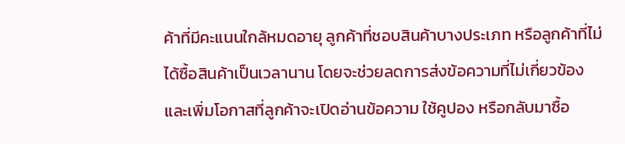ค้าที่มีคะแนนใกล้หมดอายุ ลูกค้าที่ชอบสินค้าบางประเภท หรือลูกค้าที่ไม่ได้ซื้อสินค้าเป็นเวลานาน โดยจะช่วยลดการส่งข้อความที่ไม่เกี่ยวข้อง และเพิ่มโอกาสที่ลูกค้าจะเปิดอ่านข้อความ ใช้คูปอง หรือกลับมาซื้อ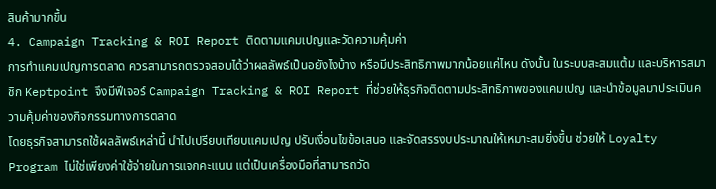สินค้ามากขึ้น
4. Campaign Tracking & ROI Report ติดตามแคมเปญและวัดความคุ้มค่า
การทำแคมเปญการตลาด ควรสามารถตรวจสอบได้ว่าผลลัพธ์เป็นอยังไงบ้าง หรือมีประสิทธิภาพมากน้อยแค่ไหน ดังนั้น ในระบบสะสมแต้ม และบริหารสมาชิก Keptpoint จึงมีฟีเจอร์ Campaign Tracking & ROI Report ที่ช่วยให้ธุรกิจติดตามประสิทธิภาพของแคมเปญ และนำข้อมูลมาประเมินความคุ้มค่าของกิจกรรมทางการตลาด
โดยธุรกิจสามารถใช้ผลลัพธ์เหล่านี้ นำไปเปรียบเทียบแคมเปญ ปรับเงื่อนไขข้อเสนอ และจัดสรรงบประมาณให้เหมาะสมยิ่งขึ้น ช่วยให้ Loyalty Program ไม่ใช่เพียงค่าใช้จ่ายในการแจกคะแนน แต่เป็นเครื่องมือที่สามารถวัด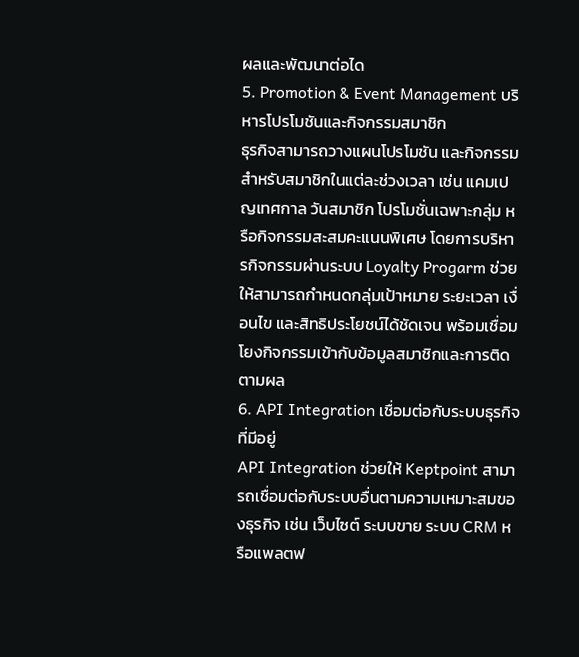ผลและพัฒนาต่อได
5. Promotion & Event Management บริหารโปรโมชันและกิจกรรมสมาชิก
ธุรกิจสามารถวางแผนโปรโมชัน และกิจกรรมสำหรับสมาชิกในแต่ละช่วงเวลา เช่น แคมเปญเทศกาล วันสมาชิก โปรโมชั่นเฉพาะกลุ่ม หรือกิจกรรมสะสมคะแนนพิเศษ โดยการบริหารกิจกรรมผ่านระบบ Loyalty Progarm ช่วยให้สามารถกำหนดกลุ่มเป้าหมาย ระยะเวลา เงื่อนไข และสิทธิประโยชน์ได้ชัดเจน พร้อมเชื่อมโยงกิจกรรมเข้ากับข้อมูลสมาชิกและการติดตามผล
6. API Integration เชื่อมต่อกับระบบธุรกิจที่มีอยู่
API Integration ช่วยให้ Keptpoint สามารถเชื่อมต่อกับระบบอื่นตามความเหมาะสมของธุรกิจ เช่น เว็บไซต์ ระบบขาย ระบบ CRM หรือแพลตฟ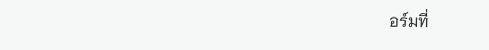อร์มที่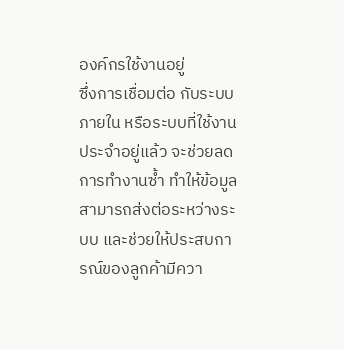องค์กรใช้งานอยู่
ซึ่งการเชื่อมต่อ กับระบบภายใน หรือระบบที่ใช้งานประจำอยู่แล้ว จะช่วยลดการทำงานซ้ำ ทำให้ข้อมูลสามารถส่งต่อระหว่างระบบ และช่วยให้ประสบการณ์ของลูกค้ามีควา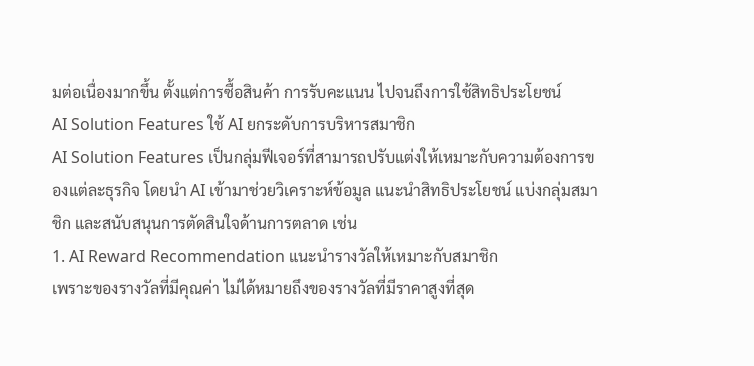มต่อเนื่องมากขึ้น ตั้งแต่การซื้อสินค้า การรับคะแนน ไปจนถึงการใช้สิทธิประโยชน์
AI Solution Features ใช้ AI ยกระดับการบริหารสมาชิก
AI Solution Features เป็นกลุ่มฟีเจอร์ที่สามารถปรับแต่งให้เหมาะกับความต้องการของแต่ละธุรกิจ โดยนำ AI เข้ามาช่วยวิเคราะห์ข้อมูล แนะนำสิทธิประโยชน์ แบ่งกลุ่มสมาชิก และสนับสนุนการตัดสินใจด้านการตลาด เช่น
1. AI Reward Recommendation แนะนำรางวัลให้เหมาะกับสมาชิก
เพราะของรางวัลที่มีคุณค่า ไม่ได้หมายถึงของรางวัลที่มีราคาสูงที่สุด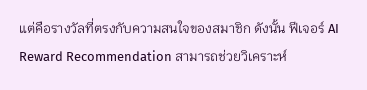แต่คือรางวัลที่ตรงกับความสนใจของสมาชิก ดังนั้น ฟีเจอร์ AI Reward Recommendation สามารถช่วยวิเคราะห์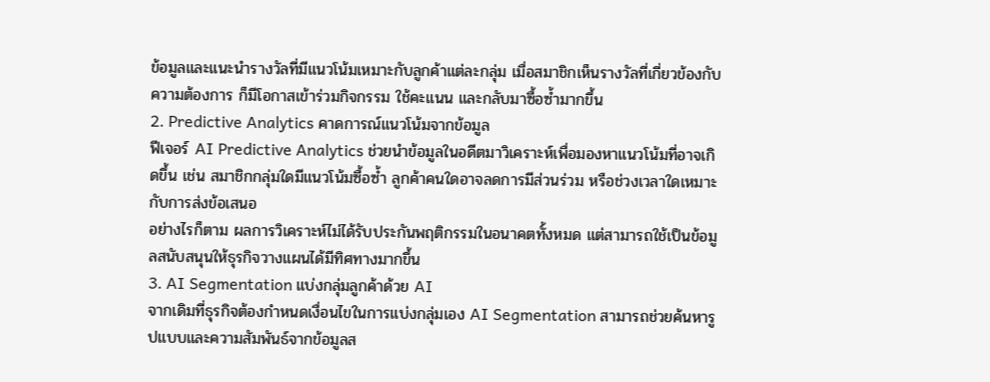ข้อมูลและแนะนำรางวัลที่มีแนวโน้มเหมาะกับลูกค้าแต่ละกลุ่ม เมื่อสมาชิกเห็นรางวัลที่เกี่ยวข้องกับความต้องการ ก็มีโอกาสเข้าร่วมกิจกรรม ใช้คะแนน และกลับมาซื้อซ้ำมากขึ้น
2. Predictive Analytics คาดการณ์แนวโน้มจากข้อมูล
ฟีเจอร์ AI Predictive Analytics ช่วยนำข้อมูลในอดีตมาวิเคราะห์เพื่อมองหาแนวโน้มที่อาจเกิดขึ้น เช่น สมาชิกกลุ่มใดมีแนวโน้มซื้อซ้ำ ลูกค้าคนใดอาจลดการมีส่วนร่วม หรือช่วงเวลาใดเหมาะกับการส่งข้อเสนอ
อย่างไรก็ตาม ผลการวิเคราะห์ไม่ได้รับประกันพฤติกรรมในอนาคตทั้งหมด แต่สามารถใช้เป็นข้อมูลสนับสนุนให้ธุรกิจวางแผนได้มีทิศทางมากขึ้น
3. AI Segmentation แบ่งกลุ่มลูกค้าด้วย AI
จากเดิมที่ธุรกิจต้องกำหนดเงื่อนไขในการแบ่งกลุ่มเอง AI Segmentation สามารถช่วยค้นหารูปแบบและความสัมพันธ์จากข้อมูลส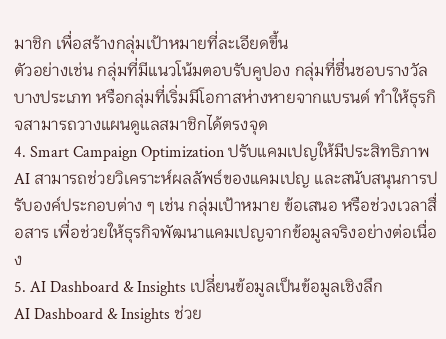มาชิก เพื่อสร้างกลุ่มเป้าหมายที่ละเอียดขึ้น
ตัวอย่างเช่น กลุ่มที่มีแนวโน้มตอบรับคูปอง กลุ่มที่ชื่นชอบรางวัลบางประเภท หรือกลุ่มที่เริ่มมีโอกาสห่างหายจากแบรนด์ ทำให้ธุรกิจสามารถวางแผนดูแลสมาชิกได้ตรงจุด
4. Smart Campaign Optimization ปรับแคมเปญให้มีประสิทธิภาพ
AI สามารถช่วยวิเคราะห์ผลลัพธ์ของแคมเปญ และสนับสนุนการปรับองค์ประกอบต่าง ๆ เช่น กลุ่มเป้าหมาย ข้อเสนอ หรือช่วงเวลาสื่อสาร เพื่อช่วยให้ธุรกิจพัฒนาแคมเปญจากข้อมูลจริงอย่างต่อเนื่อง
5. AI Dashboard & Insights เปลี่ยนข้อมูลเป็นข้อมูลเชิงลึก
AI Dashboard & Insights ช่วย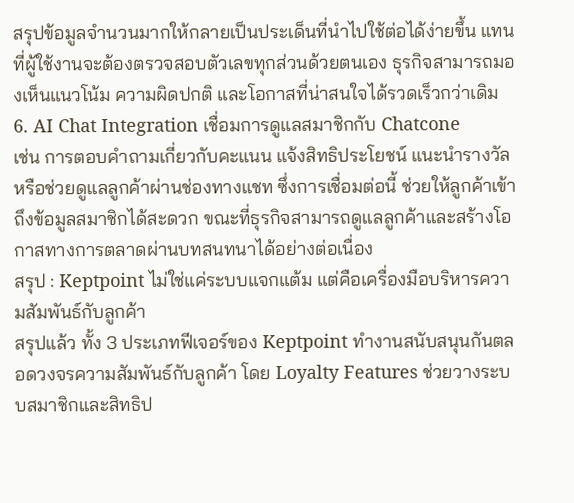สรุปข้อมูลจำนวนมากให้กลายเป็นประเด็นที่นำไปใช้ต่อได้ง่ายขึ้น แทนที่ผู้ใช้งานจะต้องตรวจสอบตัวเลขทุกส่วนด้วยตนเอง ธุรกิจสามารถมองเห็นแนวโน้ม ความผิดปกติ และโอกาสที่น่าสนใจได้รวดเร็วกว่าเดิม
6. AI Chat Integration เชื่อมการดูแลสมาชิกกับ Chatcone
เช่น การตอบคำถามเกี่ยวกับคะแนน แจ้งสิทธิประโยชน์ แนะนำรางวัล หรือช่วยดูแลลูกค้าผ่านช่องทางแชท ซึ่งการเชื่อมต่อนี้ ช่วยให้ลูกค้าเข้าถึงข้อมูลสมาชิกได้สะดวก ขณะที่ธุรกิจสามารถดูแลลูกค้าและสร้างโอกาสทางการตลาดผ่านบทสนทนาได้อย่างต่อเนื่อง
สรุป : Keptpoint ไม่ใช่แค่ระบบแจกแต้ม แต่คือเครื่องมือบริหารความสัมพันธ์กับลูกค้า
สรุปแล้ว ทั้ง 3 ประเภทฟีเจอร์ของ Keptpoint ทำงานสนับสนุนกันตลอดวงจรความสัมพันธ์กับลูกค้า โดย Loyalty Features ช่วยวางระบบสมาชิกและสิทธิป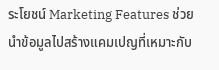ระโยชน์ Marketing Features ช่วยนำข้อมูลไปสร้างแคมเปญที่เหมาะกับ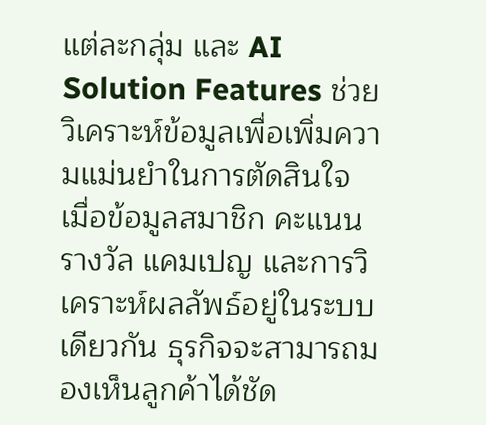แต่ละกลุ่ม และ AI Solution Features ช่วยวิเคราะห์ข้อมูลเพื่อเพิ่มความแม่นยำในการตัดสินใจ
เมื่อข้อมูลสมาชิก คะแนน รางวัล แคมเปญ และการวิเคราะห์ผลลัพธ์อยู่ในระบบเดียวกัน ธุรกิจจะสามารถมองเห็นลูกค้าได้ชัด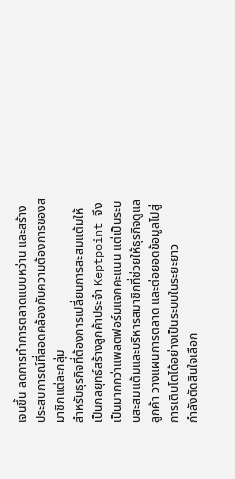เจนขึ้น ลดการทำการตลาดแบบหว่าน และสร้างประสบการณ์ที่สอดคล้องกับความต้องการของสมาชิกแต่ละกลุ่ม
สำหรับธุรกิจที่ต้องการเปลี่ยนการสะสมแต้มให้เป็นกลยุทธ์สร้างลูกค้าประจำ Keptpoint จึงเป็นมากกว่าแพลตฟอร์มแจกคะแนน แต่เป็นระบบสะสมแต้มและบริหารสมาชิกที่ช่วยให้ธุรกิจดูแลลูกค้า วางแผนการตลาด และต่อยอดข้อมูลไปสู่การเติบโตได้อย่างเป็นระบบในระยะยาว
กำลังตัดสินใจเลือก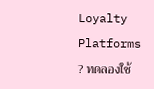Loyalty Platforms ? ทดลองใช้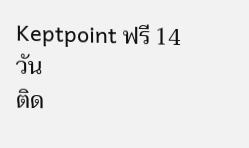Keptpoint ฟรี 14 วัน
ติด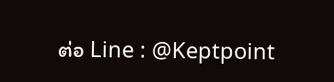ต่อ Line : @Keptpoint